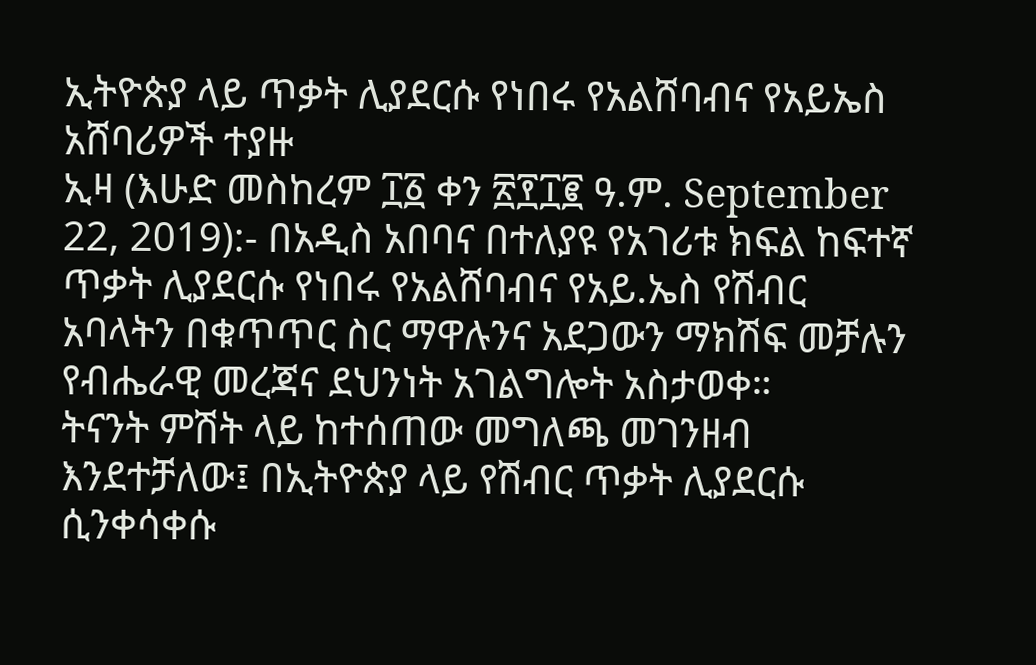ኢትዮጵያ ላይ ጥቃት ሊያደርሱ የነበሩ የአልሸባብና የአይኤስ አሸባሪዎች ተያዙ
ኢዛ (እሁድ መስከረም ፲፩ ቀን ፳፻፲፪ ዓ.ም. September 22, 2019):- በአዲስ አበባና በተለያዩ የአገሪቱ ክፍል ከፍተኛ ጥቃት ሊያደርሱ የነበሩ የአልሸባብና የአይ.ኤስ የሽብር አባላትን በቁጥጥር ስር ማዋሉንና አደጋውን ማክሽፍ መቻሉን የብሔራዊ መረጃና ደህንነት አገልግሎት አስታወቀ።
ትናንት ምሽት ላይ ከተሰጠው መግለጫ መገንዘብ እንደተቻለው፤ በኢትዮጵያ ላይ የሽብር ጥቃት ሊያደርሱ ሲንቀሳቀሱ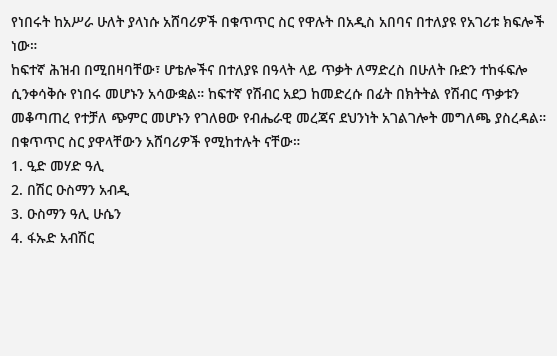የነበሩት ከአሥራ ሁለት ያላነሱ አሸባሪዎች በቁጥጥር ስር የዋሉት በአዲስ አበባና በተለያዩ የአገሪቱ ክፍሎች ነው።
ከፍተኛ ሕዝብ በሚበዛባቸው፣ ሆቴሎችና በተለያዩ በዓላት ላይ ጥቃት ለማድረስ በሁለት ቡድን ተከፋፍሎ ሲንቀሳቅሱ የነበሩ መሆኑን አሳውቋል። ከፍተኛ የሽብር አደጋ ከመድረሱ በፊት በክትትል የሽብር ጥቃቱን መቆጣጠረ የተቻለ ጭምር መሆኑን የገለፀው የብሔራዊ መረጃና ደህንነት አገልገሎት መግለጫ ያስረዳል።
በቁጥጥር ስር ያዋላቸውን አሸባሪዎች የሚከተሉት ናቸው።
1. ዒድ መሃድ ዓሊ
2. በሽር ዑስማን አብዲ
3. ዑስማን ዓሊ ሁሴን
4. ፋኡድ አብሽር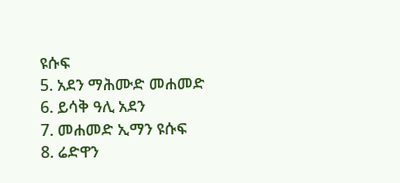ዩሱፍ
5. አደን ማሕሙድ መሐመድ
6. ይሳቅ ዓሊ አደን
7. መሐመድ ኢማን ዩሱፍ
8. ሬድዋን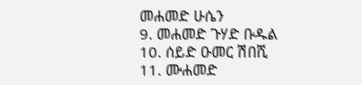መሐመድ ሁሴን
9. መሐመድ ጉሃድ ቡዱል
10. ሰይድ ዑመር ሽበሺ
11. ሙሐመድ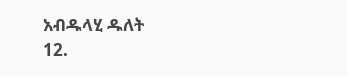አብዱላሂ ዱለት
12.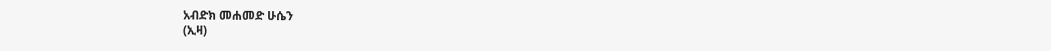አብድክ መሐመድ ሁሴን
(ኢዛ)